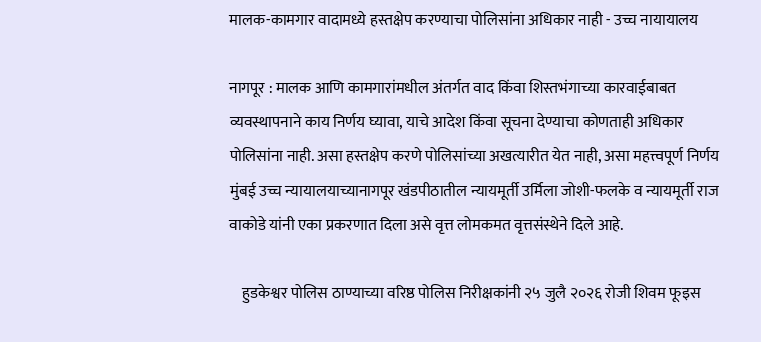मालक-कामगार वादामध्ये हस्तक्षेप करण्याचा पोलिसांना अधिकार नाही - उच्च नायायालय

नागपूर : मालक आणि कामगारांमधील अंतर्गत वाद किंवा शिस्तभंगाच्या कारवाईबाबत व्यवस्थापनाने काय निर्णय घ्यावा, याचे आदेश किंवा सूचना देण्याचा कोणताही अधिकार पोलिसांना नाही. असा हस्तक्षेप करणे पोलिसांच्या अखत्यारीत येत नाही, असा महत्त्वपूर्ण निर्णय मुंबई उच्च न्यायालयाच्यानागपूर खंडपीठातील न्यायमूर्ती उर्मिला जोशी-फलके व न्यायमूर्ती राज वाकोडे यांनी एका प्रकरणात दिला असे वृत्त लोमकमत वृत्तसंस्थेने दिले आहे.

    हुडकेश्वर पोलिस ठाण्याच्या वरिष्ठ पोलिस निरीक्षकांनी २५ जुलै २०२६ रोजी शिवम फूइस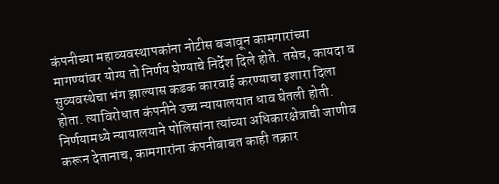कंपनीच्या महाव्यवस्थापकांना नोटीस बजावून कामगारांच्या मागण्यांवर योग्य तो निर्णय घेण्याचे निर्देश दिले होते. तसेच, कायदा व सुव्यवस्थेचा भंग झाल्यास कडक कारवाई करण्याचा इशारा दिला होता. त्याविरोधात कंपनीने उच्च न्यायालयात धाव घेतली होती. निर्णयामध्ये न्यायालयाने पोलिसांना त्यांच्या अधिकारक्षेत्राची जाणीव करून देतानाच, कामगारांना कंपनीबाबत काही तक्रार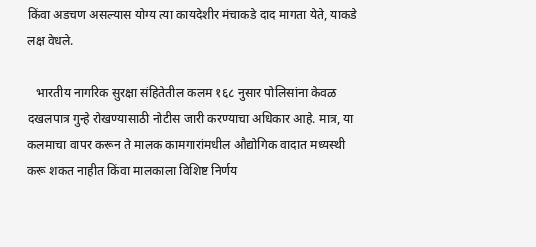किंवा अडचण असल्यास योग्य त्या कायदेशीर मंचाकडे दाद मागता येते, याकडे लक्ष वेधले.

   भारतीय नागरिक सुरक्षा संहितेतील कलम १६८ नुसार पोलिसांना केवळ दखलपात्र गुन्हे रोखण्यासाठी नोटीस जारी करण्याचा अधिकार आहे. मात्र, या कलमाचा वापर करून ते मालक कामगारांमधील औद्योगिक वादात मध्यस्थी करू शकत नाहीत किंवा मालकाला विशिष्ट निर्णय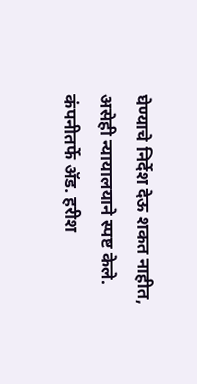घेण्याचे निर्देश देऊ शकत नाहीत, असेही न्यायालयाने स्पष्ट केले. कंपनीतर्फे ॲड. हरीश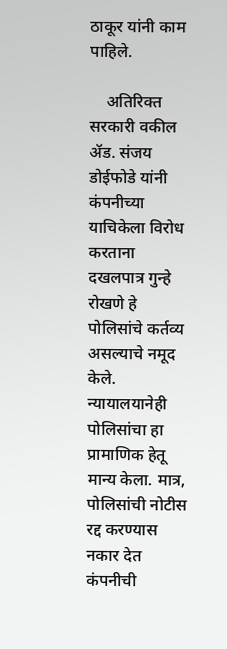ठाकूर यांनी काम पाहिले.

    अतिरिक्त सरकारी वकील ॲड. संजय डोईफोडे यांनी कंपनीच्या याचिकेला विरोध करताना दखलपात्र गुन्हे रोखणे हे पोलिसांचे कर्तव्य असल्याचे नमूद केले. न्यायालयानेही पोलिसांचा हा प्रामाणिक हेतू मान्य केला. मात्र, पोलिसांची नोटीस रद्द करण्यास नकार देत कंपनीची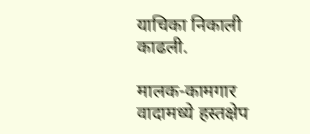याचिका निकाली काढली.

मालक-कामगार वादामध्ये हस्तक्षेप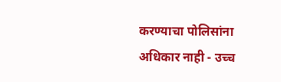करण्याचा पोलिसांना अधिकार नाही - उच्च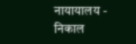नायायालय - निकाल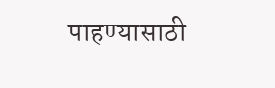पाहण्यासाठी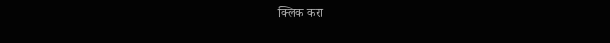क्लिक करा